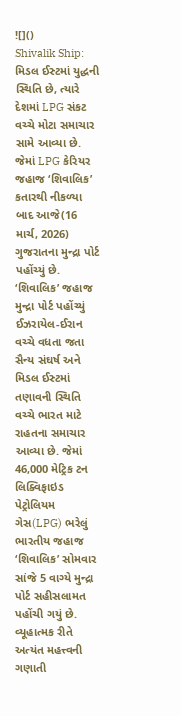![]()
Shivalik Ship: મિડલ ઈસ્ટમાં યુદ્ધની સ્થિતિ છે, ત્યારે દેશમાં LPG સંકટ વચ્ચે મોટા સમાચાર સામે આવ્યા છે. જેમાં LPG કેરિયર જહાજ ‘શિવાલિક’ કતારથી નીકળ્યા બાદ આજે(16 માર્ચ, 2026) ગુજરાતના મુન્દ્રા પોર્ટ પહોંચ્યું છે.
‘શિવાલિક’ જહાજ મુન્દ્રા પોર્ટ પહોંચ્યું
ઈઝરાયેલ-ઈરાન વચ્ચે વધતા જતા સૈન્ય સંઘર્ષ અને મિડલ ઈસ્ટમાં તણાવની સ્થિતિ વચ્ચે ભારત માટે રાહતના સમાચાર આવ્યા છે. જેમાં 46,000 મેટ્રિક ટન લિક્વિફાઇડ પેટ્રોલિયમ ગેસ(LPG) ભરેલું ભારતીય જહાજ ‘શિવાલિક’ સોમવાર સાંજે 5 વાગ્યે મુન્દ્રા પોર્ટ સહીસલામત પહોંચી ગયું છે. વ્યૂહાત્મક રીતે અત્યંત મહત્ત્વની ગણાતી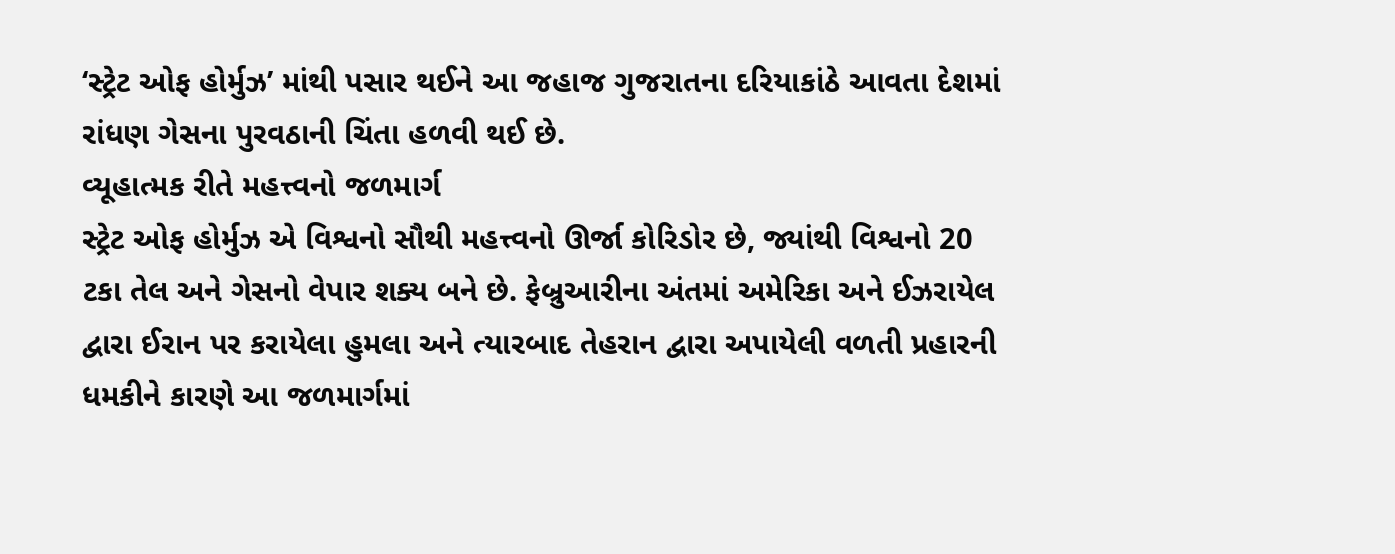‘સ્ટ્રેટ ઓફ હોર્મુઝ’ માંથી પસાર થઈને આ જહાજ ગુજરાતના દરિયાકાંઠે આવતા દેશમાં રાંધણ ગેસના પુરવઠાની ચિંતા હળવી થઈ છે.
વ્યૂહાત્મક રીતે મહત્ત્વનો જળમાર્ગ
સ્ટ્રેટ ઓફ હોર્મુઝ એ વિશ્વનો સૌથી મહત્ત્વનો ઊર્જા કોરિડોર છે, જ્યાંથી વિશ્વનો 20 ટકા તેલ અને ગેસનો વેપાર શક્ય બને છે. ફેબ્રુઆરીના અંતમાં અમેરિકા અને ઈઝરાયેલ દ્વારા ઈરાન પર કરાયેલા હુમલા અને ત્યારબાદ તેહરાન દ્વારા અપાયેલી વળતી પ્રહારની ધમકીને કારણે આ જળમાર્ગમાં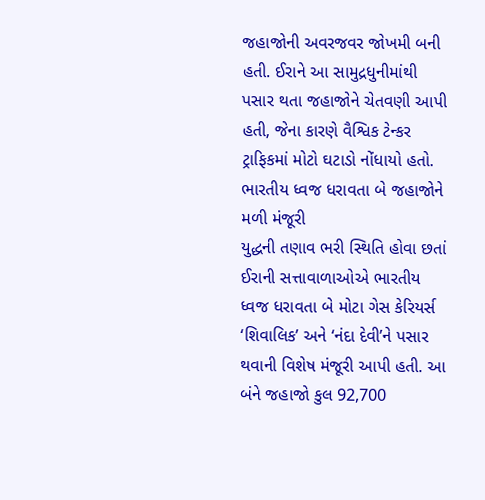જહાજોની અવરજવર જોખમી બની હતી. ઈરાને આ સામુદ્રધુનીમાંથી પસાર થતા જહાજોને ચેતવણી આપી હતી, જેના કારણે વૈશ્વિક ટેન્કર ટ્રાફિકમાં મોટો ઘટાડો નોંધાયો હતો.
ભારતીય ધ્વજ ધરાવતા બે જહાજોને મળી મંજૂરી
યુદ્ધની તણાવ ભરી સ્થિતિ હોવા છતાં ઈરાની સત્તાવાળાઓએ ભારતીય ધ્વજ ધરાવતા બે મોટા ગેસ કેરિયર્સ ‘શિવાલિક’ અને ‘નંદા દેવી’ને પસાર થવાની વિશેષ મંજૂરી આપી હતી. આ બંને જહાજો કુલ 92,700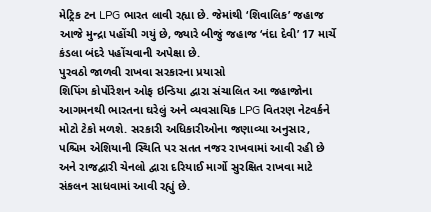મેટ્રિક ટન LPG ભારત લાવી રહ્યા છે. જેમાંથી ‘શિવાલિક’ જહાજ આજે મુન્દ્રા પહોંચી ગયું છે, જ્યારે બીજું જહાજ ‘નંદા દેવી’ 17 માર્ચે કંડલા બંદરે પહોંચવાની અપેક્ષા છે.
પુરવઠો જાળવી રાખવા સરકારના પ્રયાસો
શિપિંગ કોર્પોરેશન ઓફ ઇન્ડિયા દ્વારા સંચાલિત આ જહાજોના આગમનથી ભારતના ઘરેલું અને વ્યવસાયિક LPG વિતરણ નેટવર્કને મોટો ટેકો મળશે. સરકારી અધિકારીઓના જણાવ્યા અનુસાર, પશ્ચિમ એશિયાની સ્થિતિ પર સતત નજર રાખવામાં આવી રહી છે અને રાજદ્વારી ચેનલો દ્વારા દરિયાઈ માર્ગો સુરક્ષિત રાખવા માટે સંકલન સાધવામાં આવી રહ્યું છે.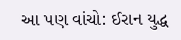આ પણ વાંચો: ઈરાન યુદ્ધ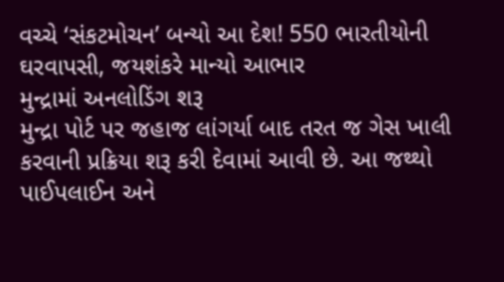વચ્ચે ‘સંકટમોચન’ બન્યો આ દેશ! 550 ભારતીયોની ઘરવાપસી, જયશંકરે માન્યો આભાર
મુન્દ્રામાં અનલોડિંગ શરૂ
મુન્દ્રા પોર્ટ પર જહાજ લાંગર્યા બાદ તરત જ ગેસ ખાલી કરવાની પ્રક્રિયા શરૂ કરી દેવામાં આવી છે. આ જથ્થો પાઈપલાઈન અને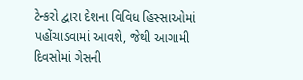ટેન્કરો દ્વારા દેશના વિવિધ હિસ્સાઓમાં પહોંચાડવામાં આવશે, જેથી આગામી દિવસોમાં ગેસની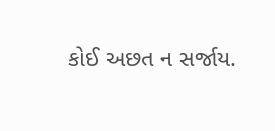કોઈ અછત ન સર્જાય.